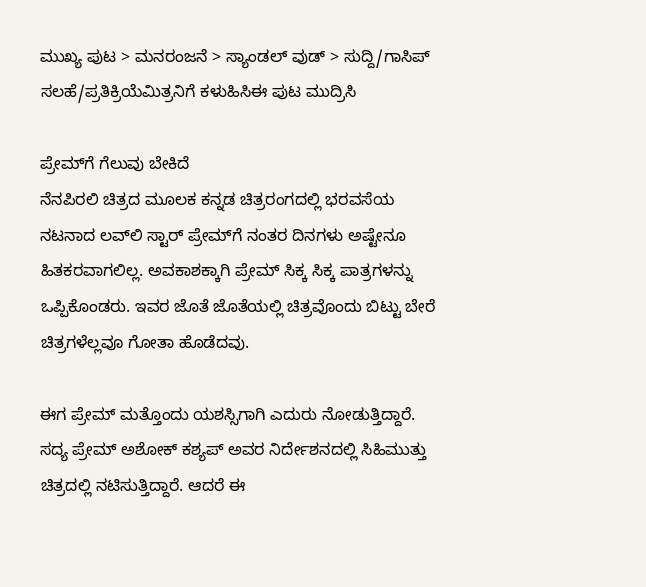ಮುಖ್ಯ ಪುಟ > ಮನರಂಜನೆ > ಸ್ಯಾಂಡಲ್ ವುಡ್ > ಸುದ್ದಿ/ಗಾಸಿಪ್
ಸಲಹೆ/ಪ್ರತಿಕ್ರಿಯೆಮಿತ್ರನಿಗೆ ಕಳುಹಿಸಿಈ ಪುಟ ಮುದ್ರಿಸಿ

ಪ್ರೇಮ್‌ಗೆ ಗೆಲುವು ಬೇಕಿದೆ
ನೆನಪಿರಲಿ ಚಿತ್ರದ ಮೂಲಕ ಕನ್ನಡ ಚಿತ್ರರಂಗದಲ್ಲಿ ಭರವಸೆಯ ನಟನಾದ ಲವ್‌ಲಿ ಸ್ಟಾರ್ ಪ್ರೇಮ್‌ಗೆ ನಂತರ ದಿನಗಳು ಅಷ್ಟೇನೂ ಹಿತಕರವಾಗಲಿಲ್ಲ. ಅವಕಾಶಕ್ಕಾಗಿ ಪ್ರೇಮ್ ಸಿಕ್ಕ ಸಿಕ್ಕ ಪಾತ್ರಗಳನ್ನು ಒಪ್ಪಿಕೊಂಡರು. ಇವರ ಜೊತೆ ಜೊತೆಯಲ್ಲಿ ಚಿತ್ರವೊಂದು ಬಿಟ್ಟು ಬೇರೆ ಚಿತ್ರಗಳೆಲ್ಲವೂ ಗೋತಾ ಹೊಡೆದವು.

ಈಗ ಪ್ರೇಮ್ ಮತ್ತೊಂದು ಯಶಸ್ಸಿಗಾಗಿ ಎದುರು ನೋಡುತ್ತಿದ್ದಾರೆ. ಸದ್ಯ ಪ್ರೇಮ್ ಅಶೋಕ್ ಕಶ್ಯಪ್ ಅವರ ನಿರ್ದೇಶನದಲ್ಲಿ ಸಿಹಿಮುತ್ತು ಚಿತ್ರದಲ್ಲಿ ನಟಿಸುತ್ತಿದ್ದಾರೆ. ಆದರೆ ಈ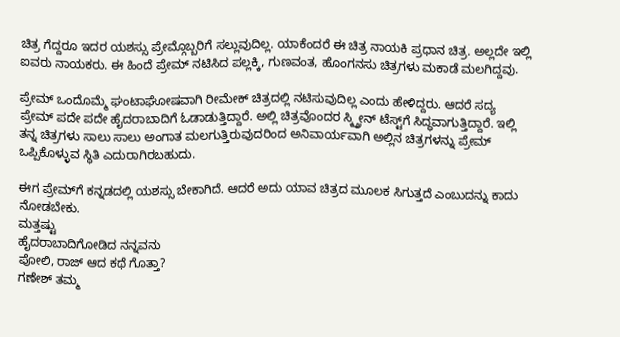ಚಿತ್ರ ಗೆದ್ದರೂ ಇದರ ಯಶಸ್ಸು ಪ್ರೇಮ್ಗೊಬ್ಬರಿಗೆ ಸಲ್ಲುವುದಿಲ್ಲ. ಯಾಕೆಂದರೆ ಈ ಚಿತ್ರ ನಾಯಕಿ ಪ್ರಧಾನ ಚಿತ್ರ. ಅಲ್ಲದೇ ಇಲ್ಲಿ ಐವರು ನಾಯಕರು. ಈ ಹಿಂದೆ ಪ್ರೇಮ್ ನಟಿಸಿದ ಪಲ್ಲಕ್ಕಿ, ಗುಣವಂತ, ಹೊಂಗನಸು ಚಿತ್ರಗಳು ಮಕಾಡೆ ಮಲಗಿದ್ದವು.

ಪ್ರೇಮ್ ಒಂದೊಮ್ಮೆ ಘಂಟಾಘೋಷವಾಗಿ ರೀಮೇಕ್ ಚಿತ್ರದಲ್ಲಿ ನಟಿಸುವುದಿಲ್ಲ ಎಂದು ಹೇಳಿದ್ದರು. ಆದರೆ ಸದ್ಯ ಪ್ರೇಮ್ ಪದೇ ಪದೇ ಹೈದರಾಬಾದಿಗೆ ಓಡಾಡುತ್ತಿದ್ದಾರೆ. ಅಲ್ಲಿ ಚಿತ್ರವೊಂದರ ಸ್ಕ್ತ್ರೀನ್ ಟೆಸ್ಟ್‌ಗೆ ಸಿದ್ಧವಾಗುತ್ತಿದ್ದಾರೆ. ಇಲ್ಲಿ ತನ್ನ ಚಿತ್ರಗಳು ಸಾಲು ಸಾಲು ಅಂಗಾತ ಮಲಗುತ್ತಿರುವುದರಿಂದ ಅನಿವಾರ್ಯವಾಗಿ ಅಲ್ಲಿನ ಚಿತ್ರಗಳನ್ನು ಪ್ರೇಮ್ ಒಪ್ಪಿಕೊಳ್ಳುವ ಸ್ಥಿತಿ ಎದುರಾಗಿರಬಹುದು.

ಈಗ ಪ್ರೇಮ್‌ಗೆ ಕನ್ನಡದಲ್ಲಿ ಯಶಸ್ಸು ಬೇಕಾಗಿದೆ. ಆದರೆ ಅದು ಯಾವ ಚಿತ್ರದ ಮೂಲಕ ಸಿಗುತ್ತದೆ ಎಂಬುದನ್ನು ಕಾದು ನೋಡಬೇಕು.
ಮತ್ತಷ್ಟು
ಹೈದರಾಬಾದಿಗೋಡಿದ ನನ್ನವನು
ಪೋಲಿ, ರಾಜ್ ಆದ ಕಥೆ ಗೊತ್ತಾ?
ಗಣೇಶ್ ತಮ್ಮ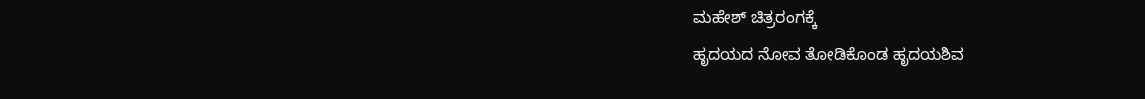ಮಹೇಶ್ ಚಿತ್ರರಂಗಕ್ಕೆ
ಹೃದಯದ ನೋವ ತೋಡಿಕೊಂಡ ಹೃದಯಶಿವ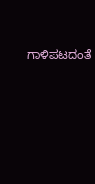ಗಾಳಿಪಟದಂತೆ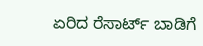ಏರಿದ ರೆಸಾರ್ಟ್ ಬಾಡಿಗೆ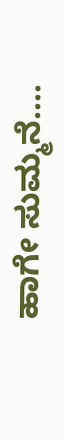ಹಾಗೇ ಸುಮ್ಮನೆ....